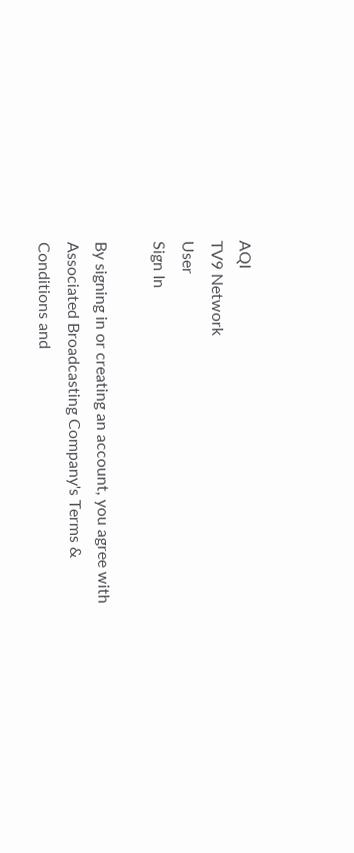AQI
TV9 Network
User
Sign In

By signing in or creating an account, you agree with Associated Broadcasting Company's Terms & Conditions and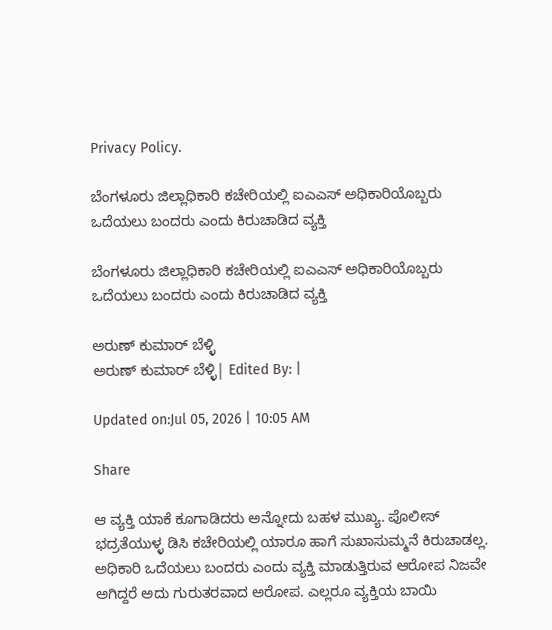Privacy Policy.

ಬೆಂಗಳೂರು ಜಿಲ್ಲಾಧಿಕಾರಿ ಕಚೇರಿಯಲ್ಲಿ ಐಎಎಸ್ ಅಧಿಕಾರಿಯೊಬ್ಬರು ಒದೆಯಲು ಬಂದರು ಎಂದು ಕಿರುಚಾಡಿದ ವ್ಯಕ್ತಿ

ಬೆಂಗಳೂರು ಜಿಲ್ಲಾಧಿಕಾರಿ ಕಚೇರಿಯಲ್ಲಿ ಐಎಎಸ್ ಅಧಿಕಾರಿಯೊಬ್ಬರು ಒದೆಯಲು ಬಂದರು ಎಂದು ಕಿರುಚಾಡಿದ ವ್ಯಕ್ತಿ

ಅರುಣ್ ಕುಮಾರ್ ಬೆಳ್ಳಿ
ಅರುಣ್ ಕುಮಾರ್ ಬೆಳ್ಳಿ| Edited By: |

Updated on:Jul 05, 2026 | 10:05 AM

Share

ಆ ವ್ಯಕ್ತಿ ಯಾಕೆ ಕೂಗಾಡಿದರು ಅನ್ನೋದು ಬಹಳ ಮುಖ್ಯ. ಪೊಲೀಸ್ ಭದ್ರತೆಯುಳ್ಳ ಡಿಸಿ ಕಚೇರಿಯಲ್ಲಿ ಯಾರೂ ಹಾಗೆ ಸುಖಾಸುಮ್ಮನೆ ಕಿರುಚಾಡಲ್ಲ. ಅಧಿಕಾರಿ ಒದೆಯಲು ಬಂದರು ಎಂದು ವ್ಯಕ್ತಿ ಮಾಡುತ್ತಿರುವ ಆರೋಪ ನಿಜವೇ ಅಗಿದ್ದರೆ ಅದು ಗುರುತರವಾದ ಅರೋಪ. ಎಲ್ಲರೂ ವ್ಯಕ್ತಿಯ ಬಾಯಿ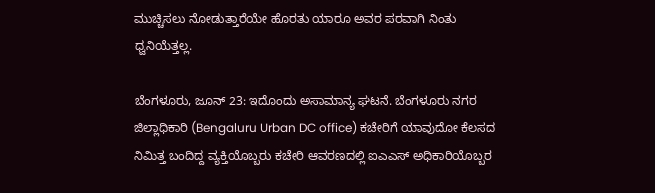ಮುಚ್ಚಿಸಲು ನೋಡುತ್ತಾರೆಯೇ ಹೊರತು ಯಾರೂ ಅವರ ಪರವಾಗಿ ನಿಂತು ಧ್ವನಿಯೆತ್ತಲ್ಲ.

ಬೆಂಗಳೂರು, ಜೂನ್ 23: ಇದೊಂದು ಅಸಾಮಾನ್ಯ ಘಟನೆ. ಬೆಂಗಳೂರು ನಗರ ಜಿಲ್ಲಾಧಿಕಾರಿ (Bengaluru Urban DC office) ಕಚೇರಿಗೆ ಯಾವುದೋ ಕೆಲಸದ ನಿಮಿತ್ತ ಬಂದಿದ್ದ ವ್ಯಕ್ತಿಯೊಬ್ಬರು ಕಚೇರಿ ಆವರಣದಲ್ಲಿ ಐಎಎಸ್ ಅಧಿಕಾರಿಯೊಬ್ಬರ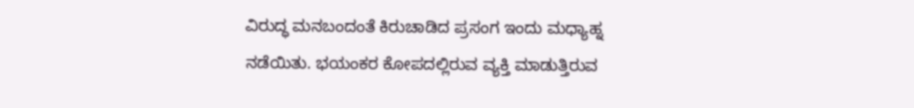ವಿರುದ್ಧ ಮನಬಂದಂತೆ ಕಿರುಚಾಡಿದ ಪ್ರಸಂಗ ಇಂದು ಮಧ್ಯಾಹ್ನ ನಡೆಯಿತು. ಭಯಂಕರ ಕೋಪದಲ್ಲಿರುವ ವ್ಯಕ್ತಿ ಮಾಡುತ್ತಿರುವ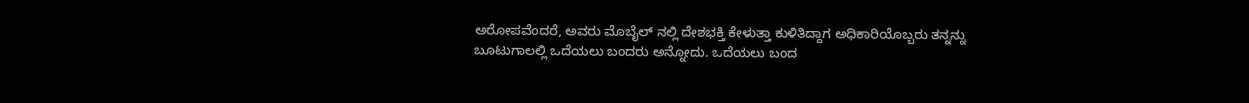ಅರೋಪವೆಂದರೆ, ಅವರು ಮೊಬೈಲ್ ನಲ್ಲಿ ದೇಶಭಕ್ತಿ ಕೇಳುತ್ತಾ ಕುಳಿತಿದ್ದಾಗ ಅಧಿಕಾರಿಯೊಬ್ಬರು ತನ್ನನ್ನು ಬೂಟುಗಾಲಲ್ಲಿ ಒದೆಯಲು ಬಂದರು ಅನ್ನೋದು. ಒದೆಯಲು ಬಂದ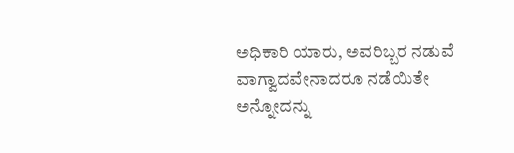ಅಧಿಕಾರಿ ಯಾರು, ಅವರಿಬ್ಬರ ನಡುವೆ ವಾಗ್ವಾದವೇನಾದರೂ ನಡೆಯಿತೇ ಅನ್ನೋದನ್ನು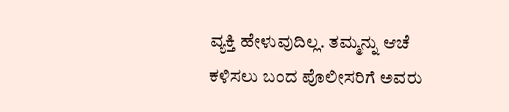ವ್ಯಕ್ತಿ ಹೇಳುವುದಿಲ್ಲ. ತಮ್ಮನ್ನು ಆಚೆ ಕಳಿಸಲು ಬಂದ ಪೊಲೀಸರಿಗೆ ಅವರು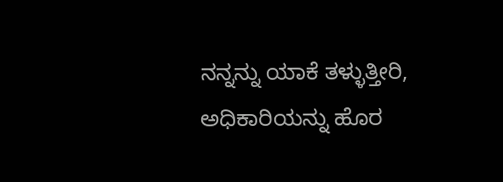ನನ್ನನ್ನು ಯಾಕೆ ತಳ್ಳುತ್ತೀರಿ, ಅಧಿಕಾರಿಯನ್ನು ಹೊರ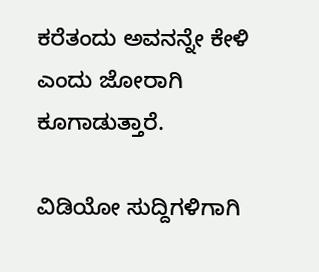ಕರೆತಂದು ಅವನನ್ನೇ ಕೇಳಿ ಎಂದು ಜೋರಾಗಿ ಕೂಗಾಡುತ್ತಾರೆ.

ವಿಡಿಯೋ ಸುದ್ದಿಗಳಿಗಾಗಿ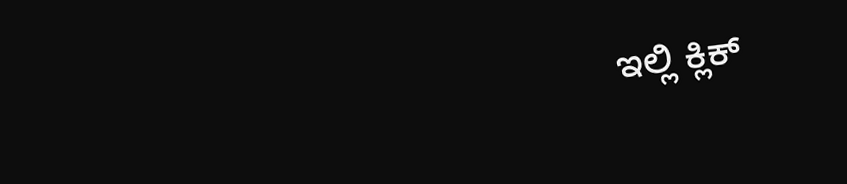ಇಲ್ಲಿ ಕ್ಲಿಕ್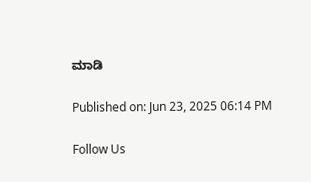ಮಾಡಿ

Published on: Jun 23, 2025 06:14 PM

Follow Us